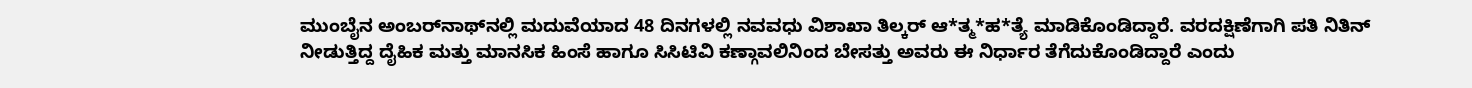ಮುಂಬೈನ ಅಂಬರ್‌ನಾಥ್‌ನಲ್ಲಿ ಮದುವೆಯಾದ 48 ದಿನಗಳಲ್ಲಿ ನವವಧು ವಿಶಾಖಾ ತಿಲ್ಕರ್ ಆ*ತ್ಮ*ಹ*ತ್ಯೆ ಮಾಡಿಕೊಂಡಿದ್ದಾರೆ. ವರದಕ್ಷಿಣೆಗಾಗಿ ಪತಿ ನಿತಿನ್ ನೀಡುತ್ತಿದ್ದ ದೈಹಿಕ ಮತ್ತು ಮಾನಸಿಕ ಹಿಂಸೆ ಹಾಗೂ ಸಿಸಿಟಿವಿ ಕಣ್ಗಾವಲಿನಿಂದ ಬೇಸತ್ತು ಅವರು ಈ ನಿರ್ಧಾರ ತೆಗೆದುಕೊಂಡಿದ್ದಾರೆ ಎಂದು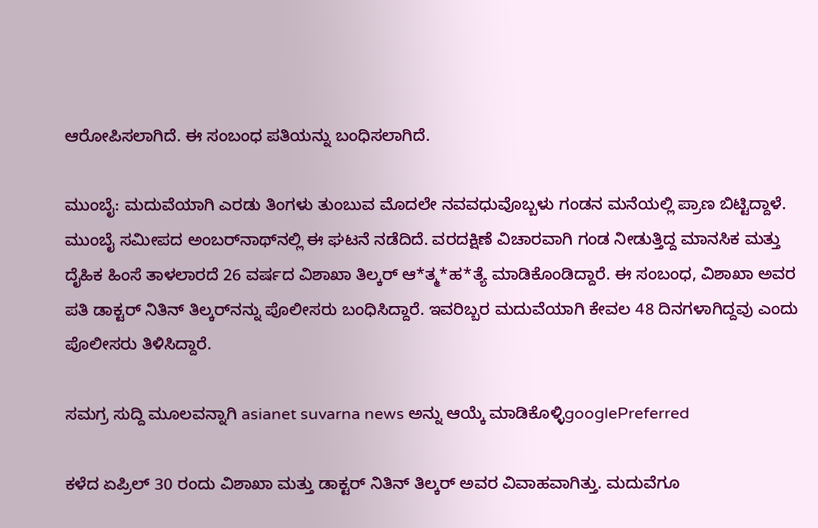ಆರೋಪಿಸಲಾಗಿದೆ. ಈ ಸಂಬಂಧ ಪತಿಯನ್ನು ಬಂಧಿಸಲಾಗಿದೆ.

ಮುಂಬೈ: ಮದುವೆಯಾಗಿ ಎರಡು ತಿಂಗಳು ತುಂಬುವ ಮೊದಲೇ ನವವಧುವೊಬ್ಬಳು ಗಂಡನ ಮನೆಯಲ್ಲಿ ಪ್ರಾಣ ಬಿಟ್ಟಿದ್ದಾಳೆ. ಮುಂಬೈ ಸಮೀಪದ ಅಂಬರ್‌ನಾಥ್‌ನಲ್ಲಿ ಈ ಘಟನೆ ನಡೆದಿದೆ. ವರದಕ್ಷಿಣೆ ವಿಚಾರವಾಗಿ ಗಂಡ ನೀಡುತ್ತಿದ್ದ ಮಾನಸಿಕ ಮತ್ತು ದೈಹಿಕ ಹಿಂಸೆ ತಾಳಲಾರದೆ 26 ವರ್ಷದ ವಿಶಾಖಾ ತಿಲ್ಕರ್ ಆ*ತ್ಮ*ಹ*ತ್ಯೆ ಮಾಡಿಕೊಂಡಿದ್ದಾರೆ. ಈ ಸಂಬಂಧ, ವಿಶಾಖಾ ಅವರ ಪತಿ ಡಾಕ್ಟರ್ ನಿತಿನ್ ತಿಲ್ಕರ್‌ನನ್ನು ಪೊಲೀಸರು ಬಂಧಿಸಿದ್ದಾರೆ. ಇವರಿಬ್ಬರ ಮದುವೆಯಾಗಿ ಕೇವಲ 48 ದಿನಗಳಾಗಿದ್ದವು ಎಂದು ಪೊಲೀಸರು ತಿಳಿಸಿದ್ದಾರೆ.

ಸಮಗ್ರ ಸುದ್ದಿ ಮೂಲವನ್ನಾಗಿ asianet suvarna news ಅನ್ನು ಆಯ್ಕೆ ಮಾಡಿಕೊಳ್ಳಿgooglePreferred

ಕಳೆದ ಏಪ್ರಿಲ್ 30 ರಂದು ವಿಶಾಖಾ ಮತ್ತು ಡಾಕ್ಟರ್ ನಿತಿನ್ ತಿಲ್ಕರ್ ಅವರ ವಿವಾಹವಾಗಿತ್ತು. ಮದುವೆಗೂ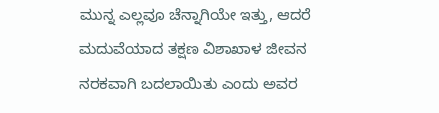ಮುನ್ನ ಎಲ್ಲವೂ ಚೆನ್ನಾಗಿಯೇ ಇತ್ತು, ಆದರೆ ಮದುವೆಯಾದ ತಕ್ಷಣ ವಿಶಾಖಾಳ ಜೀವನ ನರಕವಾಗಿ ಬದಲಾಯಿತು ಎಂದು ಅವರ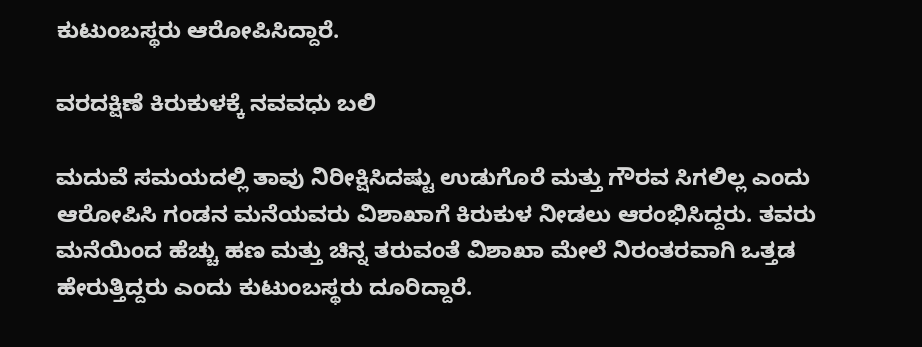ಕುಟುಂಬಸ್ಥರು ಆರೋಪಿಸಿದ್ದಾರೆ.

ವರದಕ್ಷಿಣೆ ಕಿರುಕುಳಕ್ಕೆ ನವವಧು ಬಲಿ

ಮದುವೆ ಸಮಯದಲ್ಲಿ ತಾವು ನಿರೀಕ್ಷಿಸಿದಷ್ಟು ಉಡುಗೊರೆ ಮತ್ತು ಗೌರವ ಸಿಗಲಿಲ್ಲ ಎಂದು ಆರೋಪಿಸಿ ಗಂಡನ ಮನೆಯವರು ವಿಶಾಖಾಗೆ ಕಿರುಕುಳ ನೀಡಲು ಆರಂಭಿಸಿದ್ದರು. ತವರು ಮನೆಯಿಂದ ಹೆಚ್ಚು ಹಣ ಮತ್ತು ಚಿನ್ನ ತರುವಂತೆ ವಿಶಾಖಾ ಮೇಲೆ ನಿರಂತರವಾಗಿ ಒತ್ತಡ ಹೇರುತ್ತಿದ್ದರು ಎಂದು ಕುಟುಂಬಸ್ಥರು ದೂರಿದ್ದಾರೆ.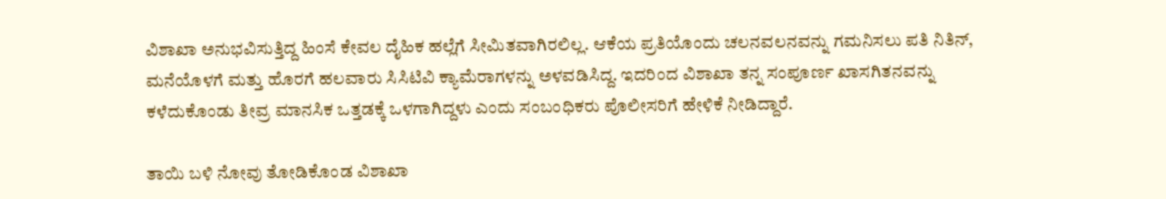ವಿಶಾಖಾ ಅನುಭವಿಸುತ್ತಿದ್ದ ಹಿಂಸೆ ಕೇವಲ ದೈಹಿಕ ಹಲ್ಲೆಗೆ ಸೀಮಿತವಾಗಿರಲಿಲ್ಲ. ಆಕೆಯ ಪ್ರತಿಯೊಂದು ಚಲನವಲನವನ್ನು ಗಮನಿಸಲು ಪತಿ ನಿತಿನ್, ಮನೆಯೊಳಗೆ ಮತ್ತು ಹೊರಗೆ ಹಲವಾರು ಸಿಸಿಟಿವಿ ಕ್ಯಾಮೆರಾಗಳನ್ನು ಅಳವಡಿಸಿದ್ದ. ಇದರಿಂದ ವಿಶಾಖಾ ತನ್ನ ಸಂಪೂರ್ಣ ಖಾಸಗಿತನವನ್ನು ಕಳೆದುಕೊಂಡು ತೀವ್ರ ಮಾನಸಿಕ ಒತ್ತಡಕ್ಕೆ ಒಳಗಾಗಿದ್ದಳು ಎಂದು ಸಂಬಂಧಿಕರು ಪೊಲೀಸರಿಗೆ ಹೇಳಿಕೆ ನೀಡಿದ್ದಾರೆ.

ತಾಯಿ ಬಳಿ ನೋವು ತೋಡಿಕೊಂಡ ವಿಶಾಖಾ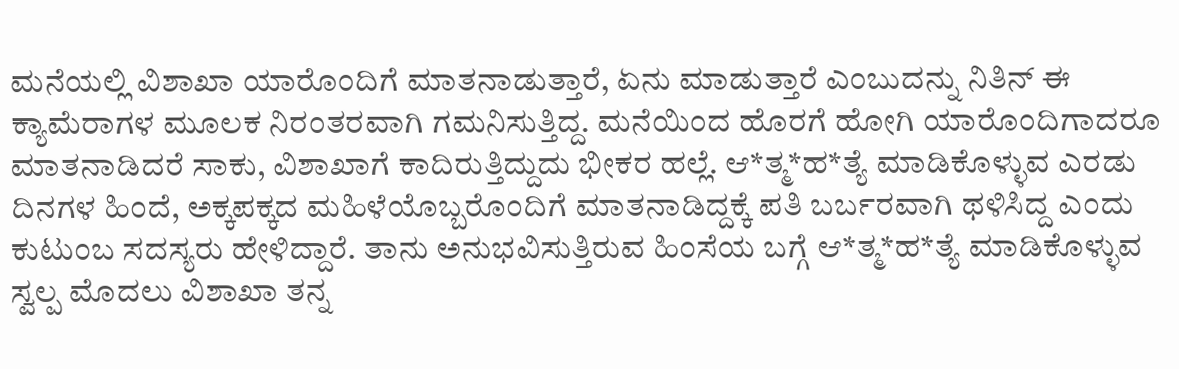ಮನೆಯಲ್ಲಿ ವಿಶಾಖಾ ಯಾರೊಂದಿಗೆ ಮಾತನಾಡುತ್ತಾರೆ, ಏನು ಮಾಡುತ್ತಾರೆ ಎಂಬುದನ್ನು ನಿತಿನ್ ಈ ಕ್ಯಾಮೆರಾಗಳ ಮೂಲಕ ನಿರಂತರವಾಗಿ ಗಮನಿಸುತ್ತಿದ್ದ. ಮನೆಯಿಂದ ಹೊರಗೆ ಹೋಗಿ ಯಾರೊಂದಿಗಾದರೂ ಮಾತನಾಡಿದರೆ ಸಾಕು, ವಿಶಾಖಾಗೆ ಕಾದಿರುತ್ತಿದ್ದುದು ಭೀಕರ ಹಲ್ಲೆ. ಆ*ತ್ಮ*ಹ*ತ್ಯೆ ಮಾಡಿಕೊಳ್ಳುವ ಎರಡು ದಿನಗಳ ಹಿಂದೆ, ಅಕ್ಕಪಕ್ಕದ ಮಹಿಳೆಯೊಬ್ಬರೊಂದಿಗೆ ಮಾತನಾಡಿದ್ದಕ್ಕೆ ಪತಿ ಬರ್ಬರವಾಗಿ ಥಳಿಸಿದ್ದ ಎಂದು ಕುಟುಂಬ ಸದಸ್ಯರು ಹೇಳಿದ್ದಾರೆ. ತಾನು ಅನುಭವಿಸುತ್ತಿರುವ ಹಿಂಸೆಯ ಬಗ್ಗೆ ಆ*ತ್ಮ*ಹ*ತ್ಯೆ ಮಾಡಿಕೊಳ್ಳುವ ಸ್ವಲ್ಪ ಮೊದಲು ವಿಶಾಖಾ ತನ್ನ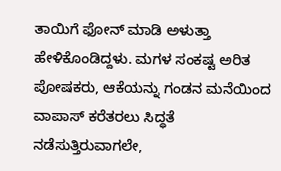ತಾಯಿಗೆ ಫೋನ್ ಮಾಡಿ ಅಳುತ್ತಾ ಹೇಳಿಕೊಂಡಿದ್ದಳು. ಮಗಳ ಸಂಕಷ್ಟ ಅರಿತ ಪೋಷಕರು, ಆಕೆಯನ್ನು ಗಂಡನ ಮನೆಯಿಂದ ವಾಪಾಸ್ ಕರೆತರಲು ಸಿದ್ಧತೆ ನಡೆಸುತ್ತಿರುವಾಗಲೇ,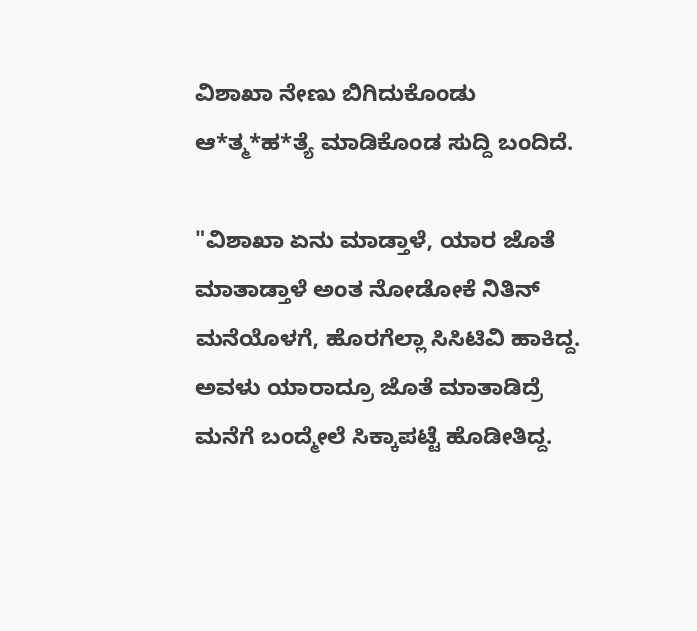ವಿಶಾಖಾ ನೇಣು ಬಿಗಿದುಕೊಂಡು ಆ*ತ್ಮ*ಹ*ತ್ಯೆ ಮಾಡಿಕೊಂಡ ಸುದ್ದಿ ಬಂದಿದೆ.

"ವಿಶಾಖಾ ಏನು ಮಾಡ್ತಾಳೆ, ಯಾರ ಜೊತೆ ಮಾತಾಡ್ತಾಳೆ ಅಂತ ನೋಡೋಕೆ ನಿತಿನ್ ಮನೆಯೊಳಗೆ, ಹೊರಗೆಲ್ಲಾ ಸಿಸಿಟಿವಿ ಹಾಕಿದ್ದ. ಅವಳು ಯಾರಾದ್ರೂ ಜೊತೆ ಮಾತಾಡಿದ್ರೆ ಮನೆಗೆ ಬಂದ್ಮೇಲೆ ಸಿಕ್ಕಾಪಟ್ಟೆ ಹೊಡೀತಿದ್ದ.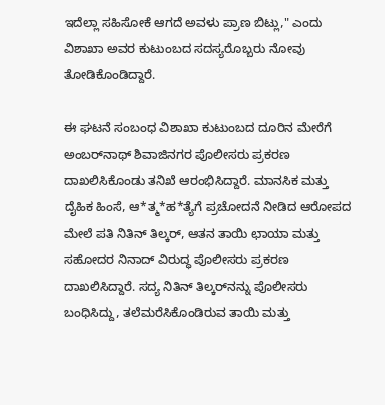ಇದೆಲ್ಲಾ ಸಹಿಸೋಕೆ ಆಗದೆ ಅವಳು ಪ್ರಾಣ ಬಿಟ್ಲು," ಎಂದು ವಿಶಾಖಾ ಅವರ ಕುಟುಂಬದ ಸದಸ್ಯರೊಬ್ಬರು ನೋವು ತೋಡಿಕೊಂಡಿದ್ದಾರೆ.

ಈ ಘಟನೆ ಸಂಬಂಧ ವಿಶಾಖಾ ಕುಟುಂಬದ ದೂರಿನ ಮೇರೆಗೆ ಅಂಬರ್‌ನಾಥ್ ಶಿವಾಜಿನಗರ ಪೊಲೀಸರು ಪ್ರಕರಣ ದಾಖಲಿಸಿಕೊಂಡು ತನಿಖೆ ಆರಂಭಿಸಿದ್ದಾರೆ. ಮಾನಸಿಕ ಮತ್ತು ದೈಹಿಕ ಹಿಂಸೆ, ಆ*ತ್ಮ*ಹ*ತ್ಯೆಗೆ ಪ್ರಚೋದನೆ ನೀಡಿದ ಆರೋಪದ ಮೇಲೆ ಪತಿ ನಿತಿನ್ ತಿಲ್ಕರ್, ಆತನ ತಾಯಿ ಛಾಯಾ ಮತ್ತು ಸಹೋದರ ನಿನಾದ್ ವಿರುದ್ಧ ಪೊಲೀಸರು ಪ್ರಕರಣ ದಾಖಲಿಸಿದ್ದಾರೆ. ಸದ್ಯ ನಿತಿನ್ ತಿಲ್ಕರ್‌ನನ್ನು ಪೊಲೀಸರು ಬಂಧಿಸಿದ್ದು, ತಲೆಮರೆಸಿಕೊಂಡಿರುವ ತಾಯಿ ಮತ್ತು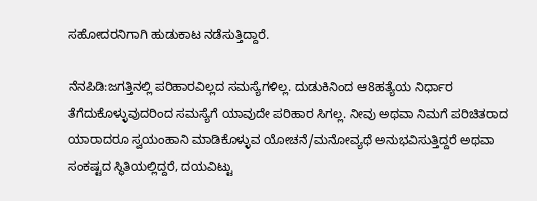ಸಹೋದರನಿಗಾಗಿ ಹುಡುಕಾಟ ನಡೆಸುತ್ತಿದ್ದಾರೆ.

ನೆನಪಿಡಿ:ಜಗತ್ತಿನಲ್ಲಿ ಪರಿಹಾರವಿಲ್ಲದ ಸಮಸ್ಯೆಗಳಿಲ್ಲ. ದುಡುಕಿನಿಂದ ಆ8ಹತ್ಯೆಯ ನಿರ್ಧಾರ ತೆಗೆದುಕೊಳ್ಳುವುದರಿಂದ ಸಮಸ್ಯೆಗೆ ಯಾವುದೇ ಪರಿಹಾರ ಸಿಗಲ್ಲ. ನೀವು ಅಥವಾ ನಿಮಗೆ ಪರಿಚಿತರಾದ ಯಾರಾದರೂ ಸ್ವಯಂಹಾನಿ ಮಾಡಿಕೊಳ್ಳುವ ಯೋಚನೆ/ಮನೋವ್ಯಥೆ ಅನುಭವಿಸುತ್ತಿದ್ದರೆ ಅಥವಾ ಸಂಕಷ್ಟದ ಸ್ಥಿತಿಯಲ್ಲಿದ್ದರೆ, ದಯವಿಟ್ಟು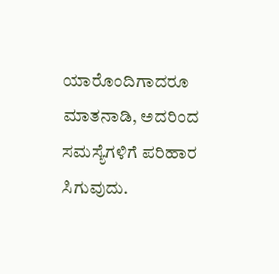ಯಾರೊಂದಿಗಾದರೂ ಮಾತನಾಡಿ, ಅದರಿಂದ ಸಮಸ್ಯೆಗಳಿಗೆ ಪರಿಹಾರ ಸಿಗುವುದು.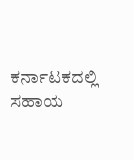ಕರ್ನಾಟಕದಲ್ಲಿ ಸಹಾಯ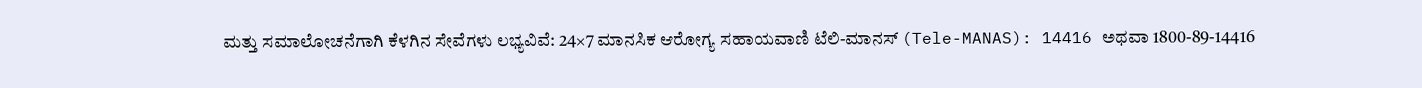ಮತ್ತು ಸಮಾಲೋಚನೆಗಾಗಿ ಕೆಳಗಿನ ಸೇವೆಗಳು ಲಭ್ಯವಿವೆ: 24×7 ಮಾನಸಿಕ ಆರೋಗ್ಯ ಸಹಾಯವಾಣಿ ಟೆಲಿ-ಮಾನಸ್ (Tele-MANAS): 14416 ಅಥವಾ 1800-89-14416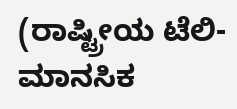(ರಾಷ್ಟ್ರೀಯ ಟೆಲಿ-ಮಾನಸಿಕ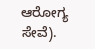ಆರೋಗ್ಯ ಸೇವೆ).